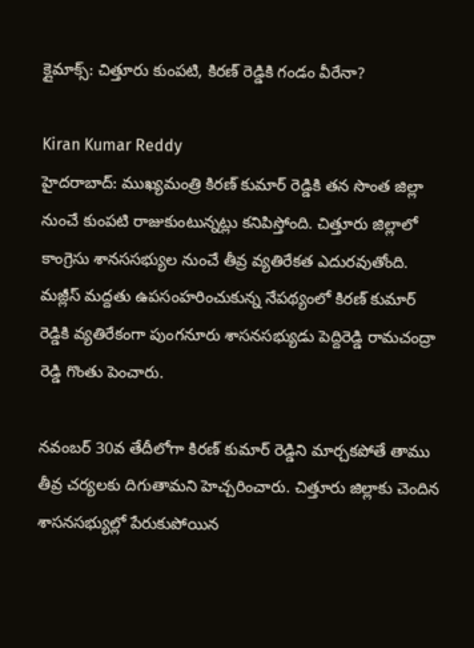క్లైమాక్స్: చిత్తూరు కుంపటి, కిరణ్ రెడ్డికి గండం వీరేనా?

Kiran Kumar Reddy
హైదరాబాద్: ముఖ్యమంత్రి కిరణ్ కుమార్ రెడ్డికి తన సొంత జిల్లా నుంచే కుంపటి రాజుకుంటున్నట్లు కనిపిస్తోంది. చిత్తూరు జిల్లాలో కాంగ్రెసు శానససభ్యుల నుంచే తీవ్ర వ్యతిరేకత ఎదురవుతోంది. మజ్లీస్ మద్దతు ఉపసంహరించుకున్న నేపథ్యంలో కిరణ్ కుమార్ రెడ్డికి వ్యతిరేకంగా పుంగనూరు శాసనసభ్యుడు పెద్దిరెడ్డి రామచంద్రా రెడ్డి గొంతు పెంచారు.

నవంబర్ 30వ తేదీలోగా కిరణ్ కుమార్ రెడ్డిని మార్చకపోతే తాము తీవ్ర చర్యలకు దిగుతామని హెచ్చరించారు. చిత్తూరు జిల్లాకు చెందిన శాసనసభ్యుల్లో పేరుకుపోయిన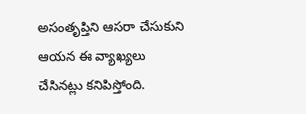అసంతృప్తిని ఆసరా చేసుకుని ఆయన ఈ వ్యాఖ్యలు చేసినట్లు కనిపిస్తోంది.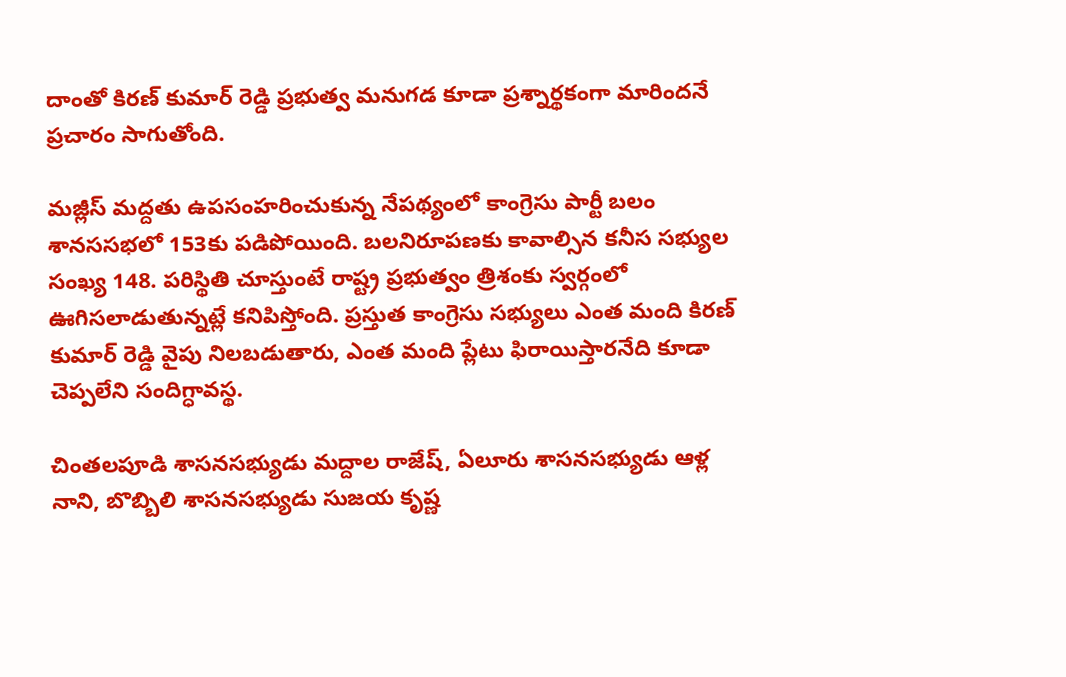దాంతో కిరణ్ కుమార్ రెడ్డి ప్రభుత్వ మనుగడ కూడా ప్రశ్నార్థకంగా మారిందనే ప్రచారం సాగుతోంది.

మజ్లీస్ మద్దతు ఉపసంహరించుకున్న నేపథ్యంలో కాంగ్రెసు పార్టీ బలం శానససభలో 153కు పడిపోయింది. బలనిరూపణకు కావాల్సిన కనీస సభ్యుల సంఖ్య 148. పరిస్థితి చూస్తుంటే రాష్ట్ర ప్రభుత్వం త్రిశంకు స్వర్గంలో ఊగిసలాడుతున్నట్లే కనిపిస్తోంది. ప్రస్తుత కాంగ్రెసు సభ్యులు ఎంత మంది కిరణ్ కుమార్ రెడ్డి వైపు నిలబడుతారు, ఎంత మంది ప్లేటు ఫిరాయిస్తారనేది కూడా చెప్పలేని సందిగ్ధావస్థ.

చింతలపూడి శాసనసభ్యుడు మద్దాల రాజేష్, ఏలూరు శాసనసభ్యుడు ఆళ్ల నాని, బొబ్బిలి శాసనసభ్యుడు సుజయ కృష్ణ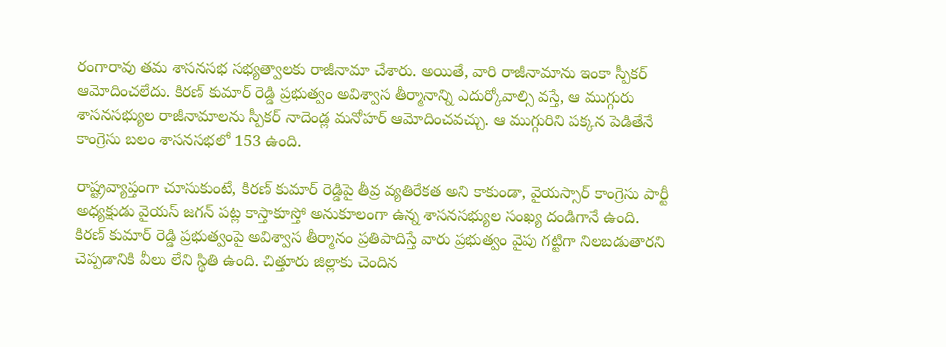రంగారావు తమ శాసనసభ సభ్యత్వాలకు రాజీనామా చేశారు. అయితే, వారి రాజీనామాను ఇంకా స్పీకర్ ఆమోదించలేదు. కిరణ్ కుమార్ రెడ్డి ప్రభుత్వం అవిశ్వాస తీర్మానాన్ని ఎదుర్కోవాల్సి వస్తే, ఆ ముగ్గురు శాసనసభ్యుల రాజీనామాలను స్పీకర్ నాదెండ్ల మనోహర్ ఆమోదించవచ్చు. ఆ ముగ్గురిని పక్కన పెడితేనే కాంగ్రెసు బలం శాసనసభలో 153 ఉంది.

రాష్ట్రవ్యాప్తంగా చూసుకుంటే, కిరణ్ కుమార్ రెడ్డిపై తీవ్ర వ్యతిరేకత అని కాకుండా, వైయస్సార్ కాంగ్రెసు పార్టీ అధ్యక్షుడు వైయస్ జగన్ పట్ల కాస్తాకూస్తో అనుకూలంగా ఉన్న శాసనసభ్యుల సంఖ్య దండిగానే ఉంది. కిరణ్ కుమార్ రెడ్డి ప్రభుత్వంపై అవిశ్వాస తీర్మానం ప్రతిపాదిస్తే వారు ప్రభుత్వం వైపు గట్టిగా నిలబడుతారని చెప్పడానికి వీలు లేని స్థితి ఉంది. చిత్తూరు జిల్లాకు చెందిన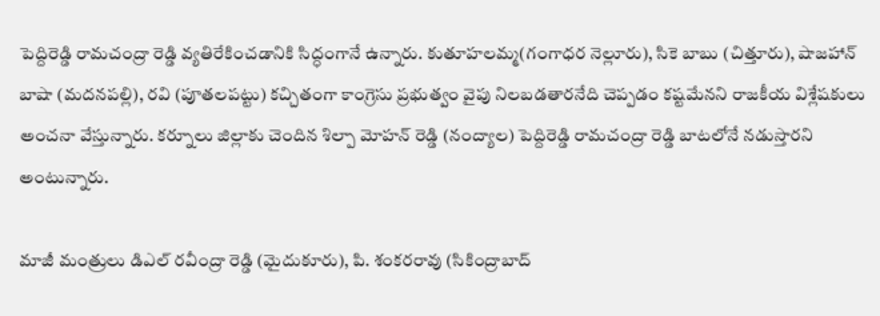పెద్దిరెడ్డి రామచంద్రా రెడ్డి వ్యతిరేకించడానికి సిద్ధంగానే ఉన్నారు. కుతూహలమ్మ(గంగాధర నెల్లూరు), సికె బాబు (చిత్తూరు), షాజహాన్ బాషా (మదనపల్లి), రవి (పూతలపట్టు) కచ్చితంగా కాంగ్రెసు ప్రభుత్వం వైపు నిలబడతారనేది చెప్పడం కష్టమేనని రాజకీయ విశ్లేషకులు అంచనా వేస్తున్నారు. కర్నూలు జిల్లాకు చెందిన శిల్పా మోహన్ రెడ్డి (నంద్యాల) పెద్దిరెడ్డి రామచంద్రా రెడ్డి బాటలోనే నడుస్తారని అంటున్నారు.

మాజీ మంత్రులు డిఎల్ రవీంద్రా రెడ్డి (మైదుకూరు), పి. శంకరరావు (సికింద్రాబాద్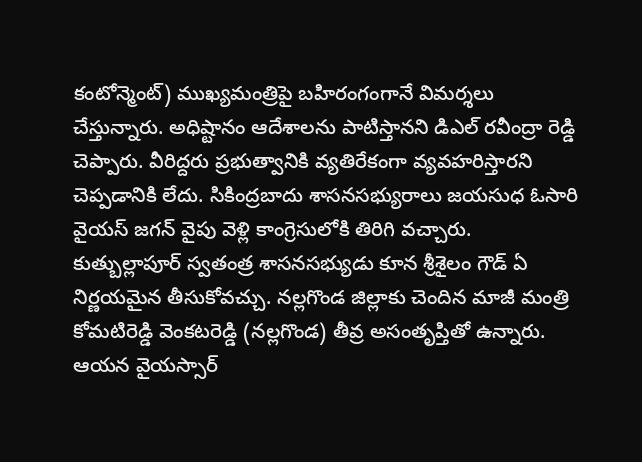కంటోన్మెంట్) ముఖ్యమంత్రిపై బహిరంగంగానే విమర్శలు చేస్తున్నారు. అధిష్టానం ఆదేశాలను పాటిస్తానని డిఎల్ రవీంద్రా రెడ్డి చెప్పారు. వీరిద్దరు ప్రభుత్వానికి వ్యతిరేకంగా వ్యవహరిస్తారని చెప్పడానికి లేదు. సికింద్రబాదు శాసనసభ్యురాలు జయసుధ ఓసారి వైయస్ జగన్ వైపు వెళ్లి కాంగ్రెసులోకి తిరిగి వచ్చారు. కుత్బుల్లాపూర్ స్వతంత్ర శాసనసభ్యుడు కూన శ్రీశైలం గౌడ్ ఏ నిర్ణయమైన తీసుకోవచ్చు. నల్లగొండ జిల్లాకు చెందిన మాజీ మంత్రి కోమటిరెడ్డి వెంకటరెడ్డి (నల్లగొండ) తీవ్ర అసంతృప్తితో ఉన్నారు. ఆయన వైయస్సార్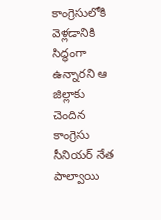కాంగ్రెసులోకి వెళ్లడానికి సిద్ధంగా ఉన్నారని ఆ జిల్లాకు చెందిన కాంగ్రెసు సీనియర్ నేత పాల్వాయి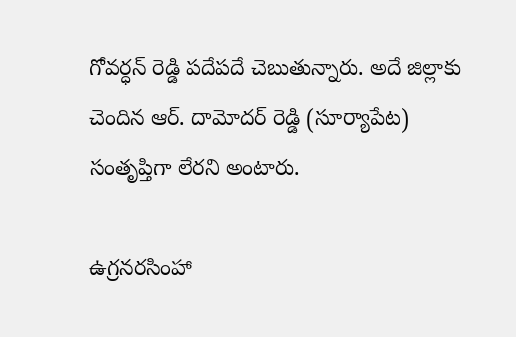గోవర్ధన్ రెడ్డి పదేపదే చెబుతున్నారు. అదే జిల్లాకు చెందిన ఆర్. దామోదర్ రెడ్డి (సూర్యాపేట) సంతృప్తిగా లేరని అంటారు.

ఉగ్రనరసింహా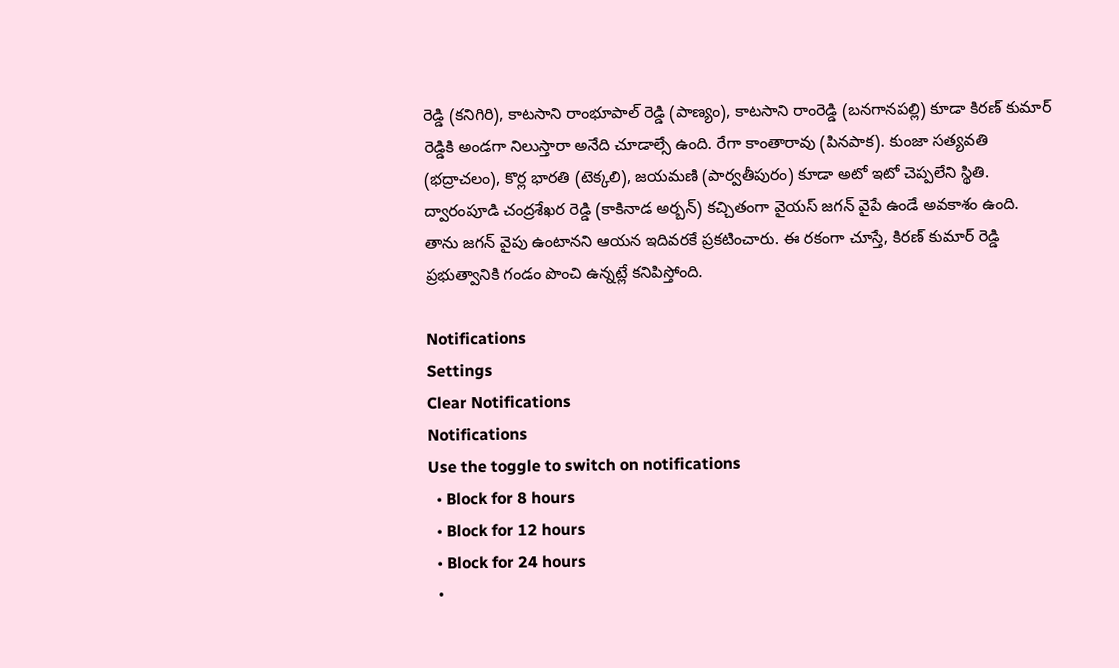రెడ్డి (కనిగిరి), కాటసాని రాంభూపాల్ రెడ్డి (పాణ్యం), కాటసాని రాంరెడ్డి (బనగానపల్లి) కూడా కిరణ్ కుమార్ రెడ్డికి అండగా నిలుస్తారా అనేది చూడాల్సే ఉంది. రేగా కాంతారావు (పినపాక). కుంజా సత్యవతి (భద్రాచలం), కొర్ల భారతి (టెక్కలి), జయమణి (పార్వతీపురం) కూడా అటో ఇటో చెప్పలేని స్థితి. ద్వారంపూడి చంద్రశేఖర రెడ్డి (కాకినాడ అర్బన్) కచ్చితంగా వైయస్ జగన్ వైపే ఉండే అవకాశం ఉంది. తాను జగన్ వైపు ఉంటానని ఆయన ఇదివరకే ప్రకటించారు. ఈ రకంగా చూస్తే, కిరణ్ కుమార్ రెడ్డి ప్రభుత్వానికి గండం పొంచి ఉన్నట్లే కనిపిస్తోంది.

Notifications
Settings
Clear Notifications
Notifications
Use the toggle to switch on notifications
  • Block for 8 hours
  • Block for 12 hours
  • Block for 24 hours
  •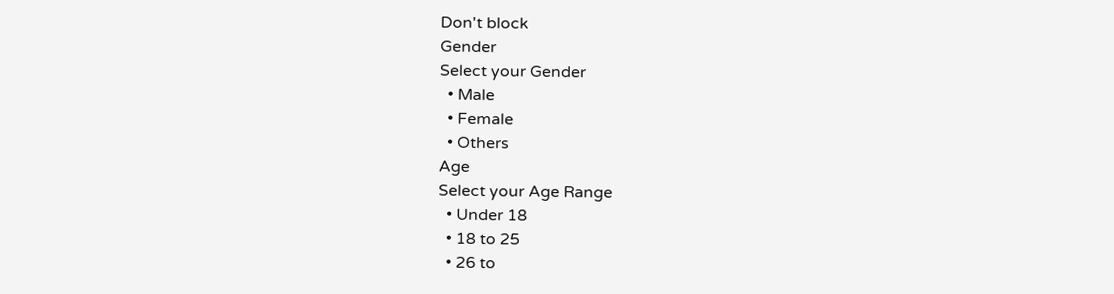Don't block
Gender
Select your Gender
  • Male
  • Female
  • Others
Age
Select your Age Range
  • Under 18
  • 18 to 25
  • 26 to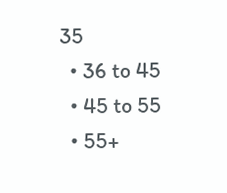35
  • 36 to 45
  • 45 to 55
  • 55+